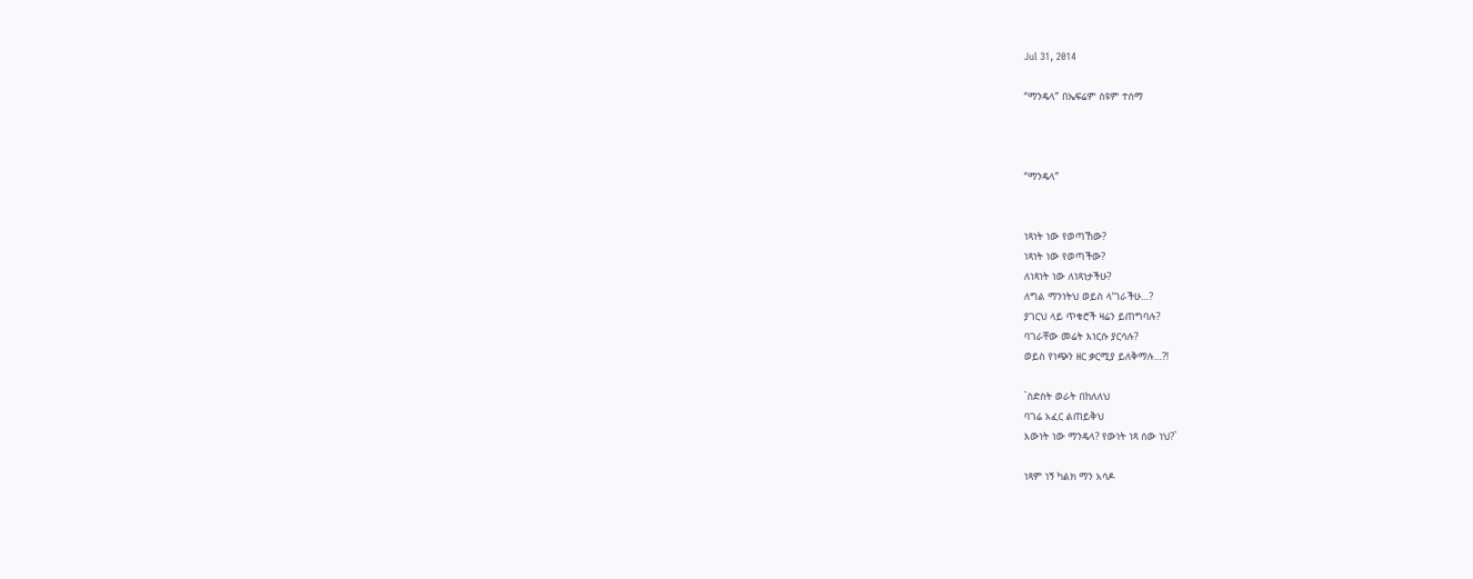Jul 31, 2014

“ማንዴላ” በኤፍሬም ስዩም ተሰማ



“ማንዴላ”


ነጻነት ነው የወጣኸው?
ነጻነት ነው የወጣችው?
ለነጻነት ነው ለነጻነታችሁ?
ለግል ማንነትህ ወይስ ላ’ገራችሁ…?
ያገርህ ላይ ጥቁሮች ዛሬን ይጠግባሉ?
ባገራቸው መሬት እነርሱ ያርሳሉ?
ወይስ የነጭን ዘር ቃርሚያ ይለቅማሉ…?!

`ስድስት ወራት በከለለህ
ባገሬ አፈር ልጠይቅህ
እውነት ነው ማንዴላ? የውነት ነጻ ሰው ነህ?`

ነጻም ነኝ ካልክ ማን አሳዶ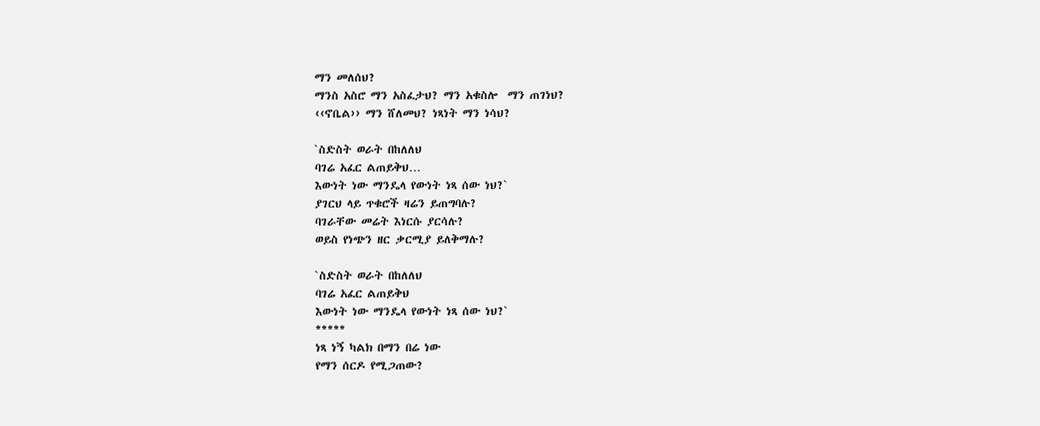ማን መለሰህ?
ማንስ አስሮ ማን አስፈታህ? ማን አቁስሎ  ማን ጠገነህ?
‹‹ኖቤል›› ማን ሸለመህ? ነጻነት ማን ነሳህ?

`ስድስት ወራት በከለለህ
ባገሬ አፈር ልጠይቅህ…
እውነት ነው ማንዴላ የውነት ነጻ ሰው ነህ?`
ያገርህ ላይ ጥቁሮች ዛሬን ይጠግባሉ?
ባገራቸው መሬት እነርሱ ያርሳሉ?
ወይስ የነጭን ዘር ቃርሚያ ይለቅማሉ?

`ስድስት ወራት በከለለህ
ባገሬ አፈር ልጠይቅህ
እውነት ነው ማንዴላ የውነት ነጻ ሰው ነህ?`
*****
ነጻ ነኝ ካልክ በማን በሬ ነው
የማን ሰርዶ የሚጋጠው?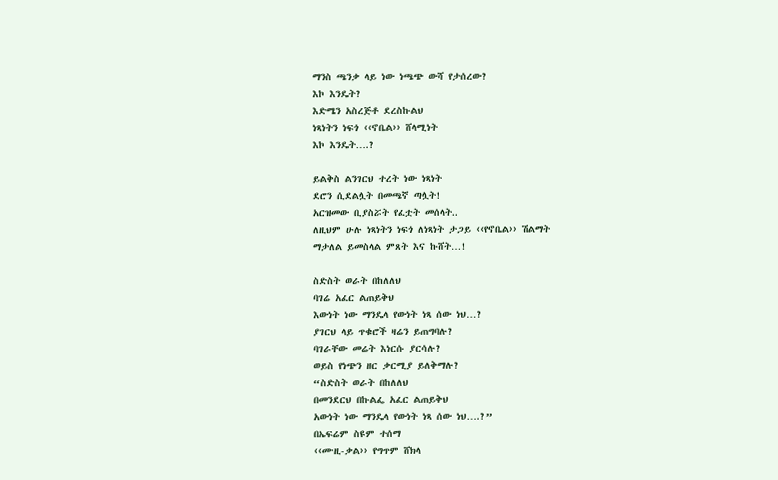ማንስ ጫንቃ ላይ ነው ነጫጭ ውሻ የታሰረው?
እኮ እንዴት?
እድሜን አስረጅቶ ደረስኩልህ
ነጻነትን ነፍጎ ‹‹ኖቤል›› ሸላሚነት
እኮ እንዴት….?

ይልቅስ ልንገርህ ተረት ነው ነጻነት
ደሮን ሲደልሏት በመጫኛ ጣሏት!
አርዝመው ቢያስሯት የፈቷት መሰላት..
ለዚህም ሁሉ ነጻነትን ነፍጎ ለነጻነት ታጋይ ‹‹የኖቤል›› ሽልማት
ማታለል ይመስላል ምጸት እና ኩሸት…!

ስድስት ወራት በከለለህ
ባገሬ አፈር ልጠይቅህ
እውነት ነው ማንዴላ የውነት ነጻ ሰው ነህ…?
ያገርህ ላይ ጥቁሮች ዛሬን ይጠግባሉ?
ባገራቸው መሬት እነርሱ ያርሳሉ?
ወይስ የነጭን ዘር ቃርሚያ ይለቅማሉ?
“ስድስት ወራት በከለለህ
በመንደርህ በኩልፌ አፈር ልጠይቅህ
አውነት ነው ማንዴላ የውነት ነጻ ሰው ነህ….?”
በኤፍሬም ስዩም ተሰማ
‹‹ሙዚ-ቃል›› የግጥም ሸክላ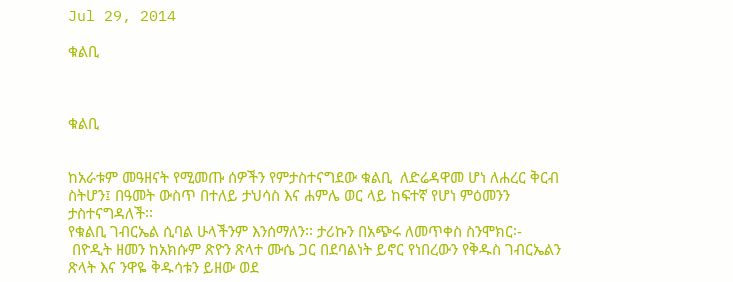Jul 29, 2014

ቁልቢ



ቁልቢ


ከአራቱም መዓዘናት የሚመጡ ሰዎችን የምታስተናግደው ቁልቢ  ለድሬዳዋመ ሆነ ለሐረር ቅርብ ስትሆን፤ በዓመት ውስጥ በተለይ ታህሳስ እና ሐምሌ ወር ላይ ከፍተኛ የሆነ ምዕመንን ታስተናግዳለች፡፡
የቁልቢ ገብርኤል ሲባል ሁላችንም እንሰማለን፡፡ ታሪኩን በአጭሩ ለመጥቀስ ስንሞክር፡-
 በዮዲት ዘመን ከአክሱም ጽዮን ጽላተ ሙሴ ጋር በደባልነት ይኖር የነበረውን የቅዱስ ገብርኤልን ጽላት እና ንዋዬ ቅዱሳቱን ይዘው ወደ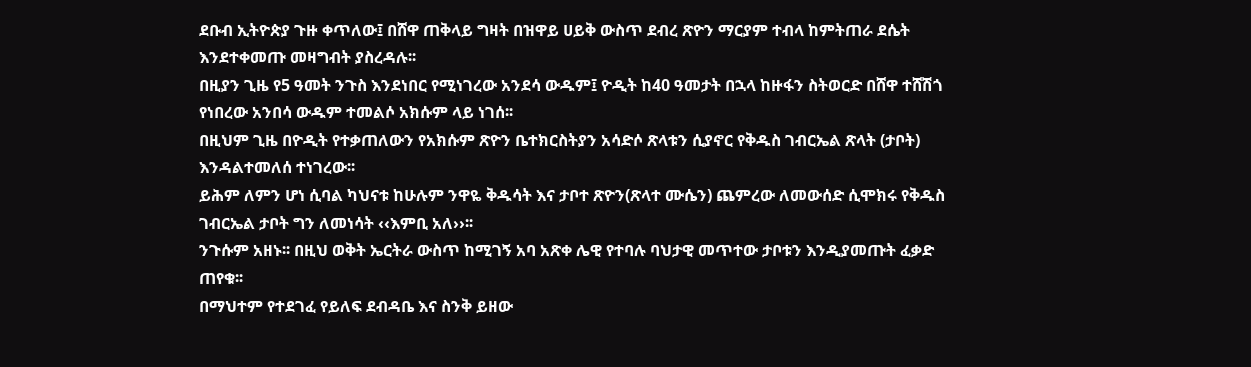ደቡብ ኢትዮጵያ ጉዙ ቀጥለው፤ በሸዋ ጠቅላይ ግዛት በዝዋይ ሀይቅ ውስጥ ደብረ ጽዮን ማርያም ተብላ ከምትጠራ ደሴት እንደተቀመጡ መዛግብት ያስረዳሉ፡፡
በዚያን ጊዜ የ5 ዓመት ንጉስ እንደነበር የሚነገረው አንደሳ ውዱም፤ ዮዲት ከ40 ዓመታት በኋላ ከዙፋን ስትወርድ በሸዋ ተሸሽጎ የነበረው አንበሳ ውዱም ተመልሶ አክሱም ላይ ነገሰ፡፡
በዚህም ጊዜ በዮዲት የተቃጠለውን የአክሱም ጽዮን ቤተክርስትያን አሳድሶ ጽላቱን ሲያኖር የቅዱስ ገብርኤል ጽላት (ታቦት) እንዳልተመለሰ ተነገረው፡፡
ይሕም ለምን ሆነ ሲባል ካህናቱ ከሁሉም ንዋዬ ቅዱሳት እና ታቦተ ጽዮን(ጽላተ ሙሴን) ጨምረው ለመውሰድ ሲሞክሩ የቅዱስ ገብርኤል ታቦት ግን ለመነሳት ‹‹እምቢ አለ››፡፡
ንጉሱም አዘኑ፡፡ በዚህ ወቅት ኤርትራ ውስጥ ከሚገኝ አባ አጽቀ ሌዊ የተባሉ ባህታዊ መጥተው ታቦቱን እንዲያመጡት ፈቃድ ጠየቁ፡፡
በማህተም የተደገፈ የይለፍ ደብዳቤ እና ስንቅ ይዘው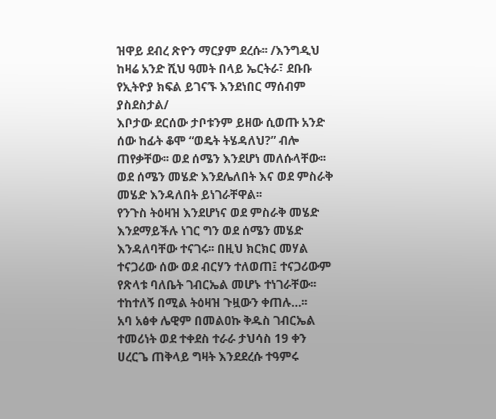ዝዋይ ደብረ ጽዮን ማርያም ደረሱ፡፡ /እንግዲህ ከዛሬ አንድ ሺህ ዓመት በላይ ኤርትራ፣ ደቡቡ የኢትዮያ ክፍል ይገናኙ እንደነበር ማሰብም ያስደስታል/
እቦታው ደርሰው ታቦቱንም ይዘው ሲወጡ አንድ ሰው ከፊት ቆሞ “ወዴት ትሄዳለህ?” ብሎ ጠየቃቸው፡፡ ወደ ሰሜን እንደሆነ መለሱላቸው፡፡ ወደ ሰሜን መሄድ እንደሌለበት እና ወደ ምስራቅ መሄድ እንዳለበት ይነገራቸዋል፡፡
የንጉስ ትዕዛዝ እንደሆነና ወደ ምስራቅ መሄድ እንደማይችሉ ነገር ግን ወደ ሰሜን መሄድ እንዳለባቸው ተናገሩ፡፡ በዚህ ክርክር መሃል ተናጋሪው ሰው ወደ ብርሃን ተለወጠ፤ ተናጋሪውም የጽላቱ ባለቤት ገብርኤል መሆኑ ተነገራቸው፡፡ ተከተለኝ በሚል ትዕዛዝ ጉዟውን ቀጠሉ…፡፡
አባ አፅቀ ሌዊም በመልዐኩ ቅዱስ ገብርኤል ተመሪነት ወደ ተቀደስ ተራራ ታህሳስ 19 ቀን ሀረርጌ ጠቅላይ ግዛት እንደደረሱ ተዓምሩ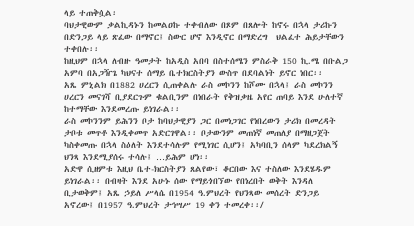ላይ ተጠቅሷል፡
ባህታዊውም ቃልኪዳኑን ከመልዐኩ ተቀብለው በጾም በጸሎት ከኖሩ በኋላ ታሪኩን በድንጋይ ላይ ጽፈው በማኖር፤ ስውር ሆኖ እንዲኖር በማድረግ  ህልፈተ ሕይታቸውን ተቀበሉ፡፡
ከዚህም በኋላ ለብዙ ዓመታት ከአዲስ አበባ በስተሰሜን ምስራቅ 150 ኪ.ሜ በቡልጋ አምባ በአጋዥጌ ካህናተ ሰማይ ቤተክርስትያን ውስጥ በደባልነት ይኖር ነበር፡፡
አጼ ምኒልክ በ1882 ሀረርን ሲጠቀልሉ ራስ መኮንን ከሾሙ በኋላ፤ ራስ መኮንን ሀረርን መናገሻ ቢያደርጉም ቁልቢንም በነበራት የቅዝቃዜ አየር ጠባይ እንደ ሁለተኛ ከተማቸው እንደመረጡ ይነገራል፡፡
ራስ መኮንንም ይሕንን ቦታ ከባህታዊያን ጋር በመነጋገር የነበረውን ታሪክ በመረዳት ታቦቱ መጥቶ እንዲቀመጥ አድርገዋል፡፡ ቦታውንም መጠነኛ መጠለያ በማዘጋጀት ካስቀመጡ በኋላ ስዕለት እንደተሳሉም የሚነገር ሲሆን፤ አካባቢን ሰላም ካደረክልኝ ህንጻ እንደሚያሰሩ ተሳሉ፤ …ይሕም ሆነ፡፡
አድዋ ሲዘምቱ እዚህ ቤተ-ክርስትያን ጸልየው፣ ቆርበው እና ተስለው እንደሄዱም ይነገራል፡፡ በብዛት እንደ አሁኑ ሰው የማይጎበኘው የበነረበት ወቅት እንዳለ ቢታወቅም፤ አጼ ኃይለ ሥላሴ በ1954 ዓ.ምህረት የህንጻው መሰረት ድንጋይ አኖረው፤ በ1957 ዓ.ምህረት ታኅሣሥ 19 ቀን ተመረቀ፡፡/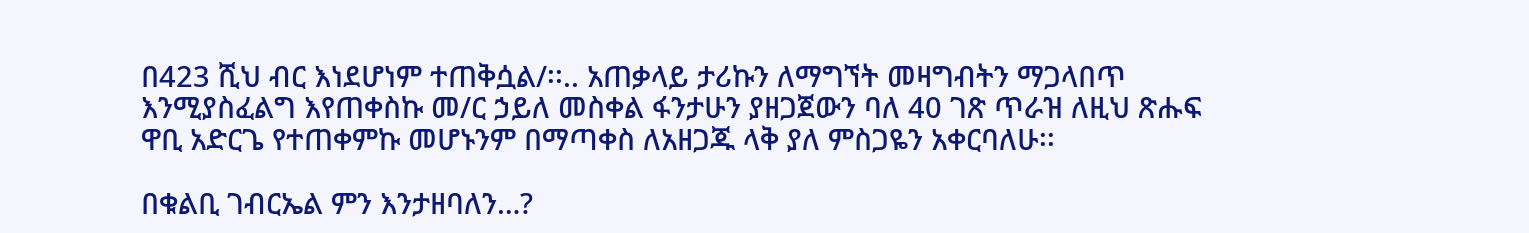በ423 ሺህ ብር እነደሆነም ተጠቅሷል/፡፡.. አጠቃላይ ታሪኩን ለማግኘት መዛግብትን ማጋላበጥ እንሚያስፈልግ እየጠቀስኩ መ/ር ኃይለ መስቀል ፋንታሁን ያዘጋጀውን ባለ 40 ገጽ ጥራዝ ለዚህ ጽሑፍ ዋቢ አድርጌ የተጠቀምኩ መሆኑንም በማጣቀስ ለአዘጋጁ ላቅ ያለ ምስጋዬን አቀርባለሁ፡፡

በቁልቢ ገብርኤል ምን እንታዘባለን…?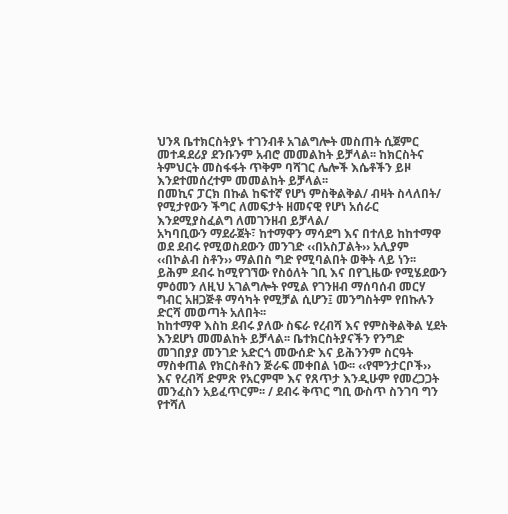ህንጻ ቤተክርስትያኑ ተገንብቶ አገልግሎት መስጠት ሲጀምር መተዳደሪያ ደንቡንም አብሮ መመልከት ይቻላል፡፡ ከክርስትና ትምህርት መስፋፋት ጥቅም ባሻገር ሌሎች እሴቶችን ይዞ እንደተመሰረተም መመልከት ይቻላል፡፡
በመኪና ፓርክ በኩል ከፍተኛ የሆነ ምስቅልቅል/ ብዛት ስላለበት/ የሚታየውን ችግር ለመፍታት ዘመናዊ የሆነ አሰራር እንደሚያስፈልግ ለመገንዘብ ይቻላል/
አካባቢውን ማደራጀት፣ ከተማዋን ማሳደግ እና በተለይ ከከተማዋ ወደ ደብሩ የሚወስደውን መንገድ ‹‹በአስፓልት›› አሊያም ‹‹በኮልብ ስቶን›› ማልበስ ግድ የሚባልበት ወቅት ላይ ነን፡፡ ይሕም ደብሩ ከሚየገኘው የስዕለት ገቢ እና በየጊዜው የሚሄደውን ምዕመን ለዚህ አገልግሎት የሚል የገንዘብ ማሰባሰብ መርሃ ግብር አዘጋጅቶ ማሳካት የሚቻል ሲሆን፤ መንግስትም የበኩሉን ድርሻ መወጣት አለበት፡፡
ከከተማዋ እስከ ደብሩ ያለው ስፍራ የረብሻ እና የምስቅልቅል ሂደት እንደሆነ መመልከት ይቻላል፡፡ ቤተክርስትያናችን የንግድ መገበያያ መንገድ አድርጎ መውሰድ እና ይሕንንም ስርዓት ማስቀጠል የክርስቶስን ጅራፍ መቀበል ነው፡፡ ‹‹የሞንታርቦች›› እና የረብሻ ድምጽ የአርምሞ እና የጸጥታ እንዲሁም የመረጋጋት መንፈስን አይፈጥርም፡፡ / ደብሩ ቅጥር ግቢ ውስጥ ስንገባ ግን የተሻለ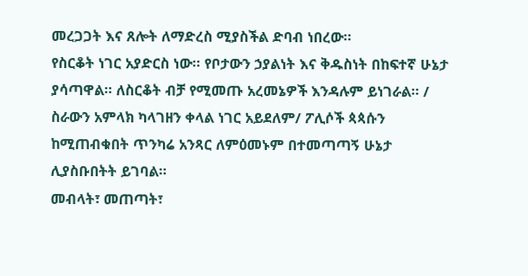መረጋጋት እና ጸሎት ለማድረስ ሚያስችል ድባብ ነበረው፡፡
የስርቆት ነገር አያድርስ ነው፡፡ የቦታውን ኃያልነት እና ቅዱስነት በከፍተኛ ሁኔታ ያሳጣዋል፡፡ ለስርቆት ብቻ የሚመጡ አረመኔዎች እንዳሉም ይነገራል፡፡ / ስራውን አምላክ ካላገዘን ቀላል ነገር አይደለም/ ፖሊሶች ጳጳሱን ከሚጠብቁበት ጥንካሬ አንጻር ለምዕመኑም በተመጣጣኝ ሁኔታ ሊያስቡበትት ይገባል፡፡
መብላት፣ መጠጣት፣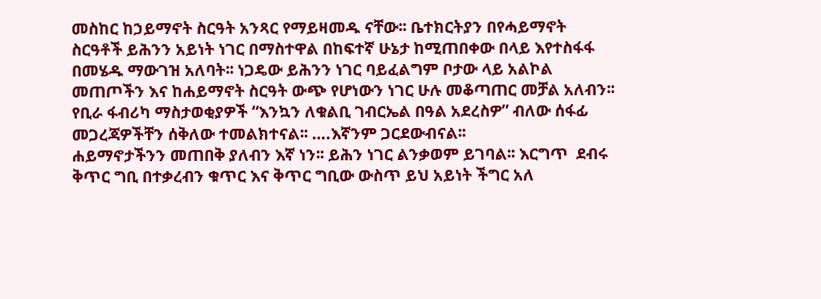መስከር ከኃይማኖት ስርዓት አንጻር የማይዛመዱ ናቸው፡፡ ቤተክርትያን በየሓይማኖት ስርዓቶች ይሕንን አይነት ነገር በማስተዋል በከፍተኛ ሁኔታ ከሚጠበቀው በላይ እየተስፋፋ በመሄዱ ማውገዝ አለባት፡፡ ነጋዴው ይሕንን ነገር ባይፈልግም ቦታው ላይ አልኮል መጠጦችን እና ከሐይማኖት ስርዓት ውጭ የሆነውን ነገር ሁሉ መቆጣጠር መቻል አለብን፡፡  የቢራ ፋብሪካ ማስታወቂያዎች “እንኳን ለቁልቢ ገብርኤል በዓል አደረስዎ” ብለው ሰፋፊ መጋረጃዎችቸን ሰቅለው ተመልክተናል፡፡ ….እኛንም ጋርደውብናል፡፡
ሐይማኖታችንን መጠበቅ ያለብን እኛ ነን፡፡ ይሕን ነገር ልንቃወም ይገባል፡፡ እርግጥ  ደብሩ ቅጥር ግቢ በተቃረብን ቁጥር እና ቅጥር ግቢው ውስጥ ይህ አይነት ችግር አለ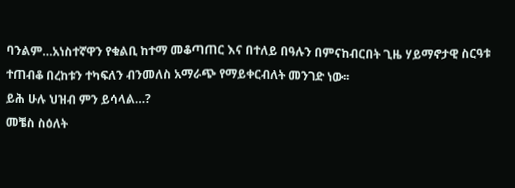ባንልም…አነስተኛዋን የቁልቢ ከተማ መቆጣጠር እና በተለይ በዓሉን በምናከብርበት ጊዜ ሃይማኖታዊ ስርዓቱ ተጠብቆ በረከቱን ተካፍለን ብንመለስ አማራጭ የማይቀርብለት መንገድ ነው፡፡
ይሕ ሁሉ ህዝብ ምን ይሳላል…?
መቼስ ስዕለት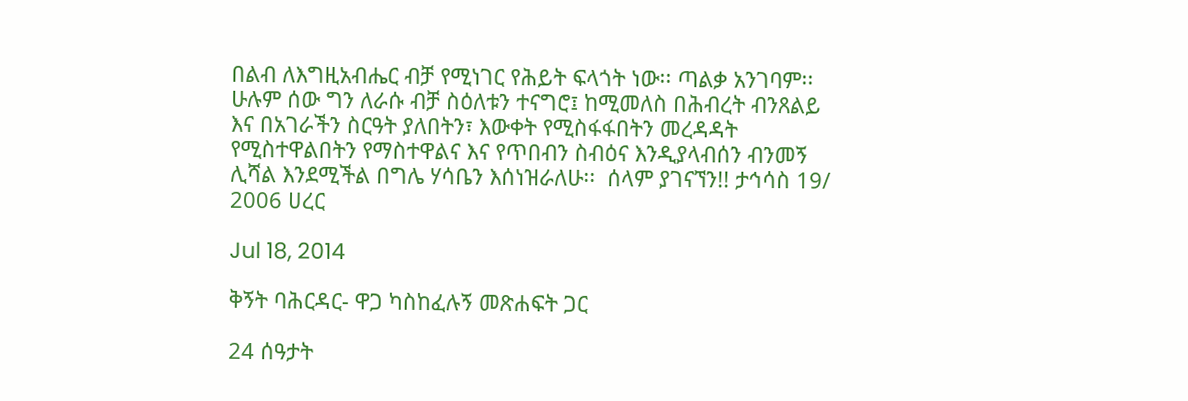በልብ ለእግዚአብሔር ብቻ የሚነገር የሕይት ፍላጎት ነው፡፡ ጣልቃ አንገባም፡፡ ሁሉም ሰው ግን ለራሱ ብቻ ስዕለቱን ተናግሮ፤ ከሚመለስ በሕብረት ብንጸልይ እና በአገራችን ስርዓት ያለበትን፣ እውቀት የሚስፋፋበትን መረዳዳት የሚስተዋልበትን የማስተዋልና እና የጥበብን ስብዕና እንዲያላብሰን ብንመኝ ሊሻል እንደሚችል በግሌ ሃሳቤን እሰነዝራለሁ፡፡  ሰላም ያገናኘን!! ታኅሳስ 19/ 2006 ሀረር

Jul 18, 2014

ቅኝት ባሕርዳር- ዋጋ ካስከፈሉኝ መጽሐፍት ጋር

24 ሰዓታት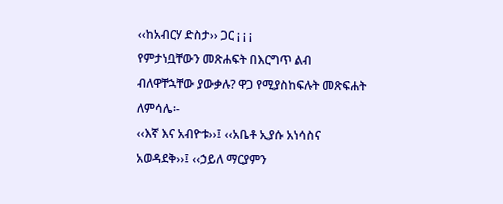‹‹ከአብርሃ ድስታ›› ጋር ¡ ¡ ¡
የምታነቧቸውን መጽሐፍት በእርግጥ ልብ ብለዋቸኋቸው ያውቃሉ? ዋጋ የሚያስከፍሉት መጽፍሐት ለምሳሌ፡-
‹‹እኛ እና አብዮቱ››፤ ‹‹አቤቶ ኢያሱ አነሳስና አወዳደቅ››፤ ‹‹ኃይለ ማርያምን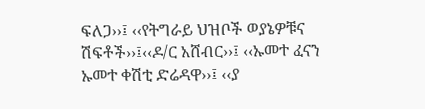ፍለጋ››፤ ‹‹የትግራይ ህዝቦች ወያኔዎቹና ሽፍቶች››፤‹‹ዶ/ር አሸብር››፤ ‹‹ኡመተ ፈናን ኡመተ ቀሽቲ ድሬዳዋ››፤ ‹‹ያ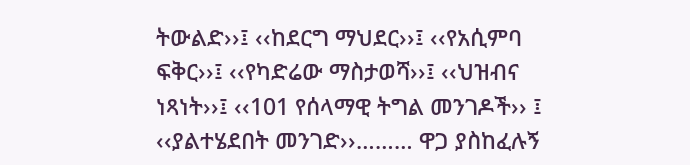ትውልድ››፤ ‹‹ከደርግ ማህደር››፤ ‹‹የአሲምባ ፍቅር››፤ ‹‹የካድሬው ማስታወሻ››፤ ‹‹ህዝብና ነጻነት››፤ ‹‹101 የሰላማዊ ትግል መንገዶች›› ፤ ‹‹ያልተሄደበት መንገድ››……… ዋጋ ያስከፈሉኝ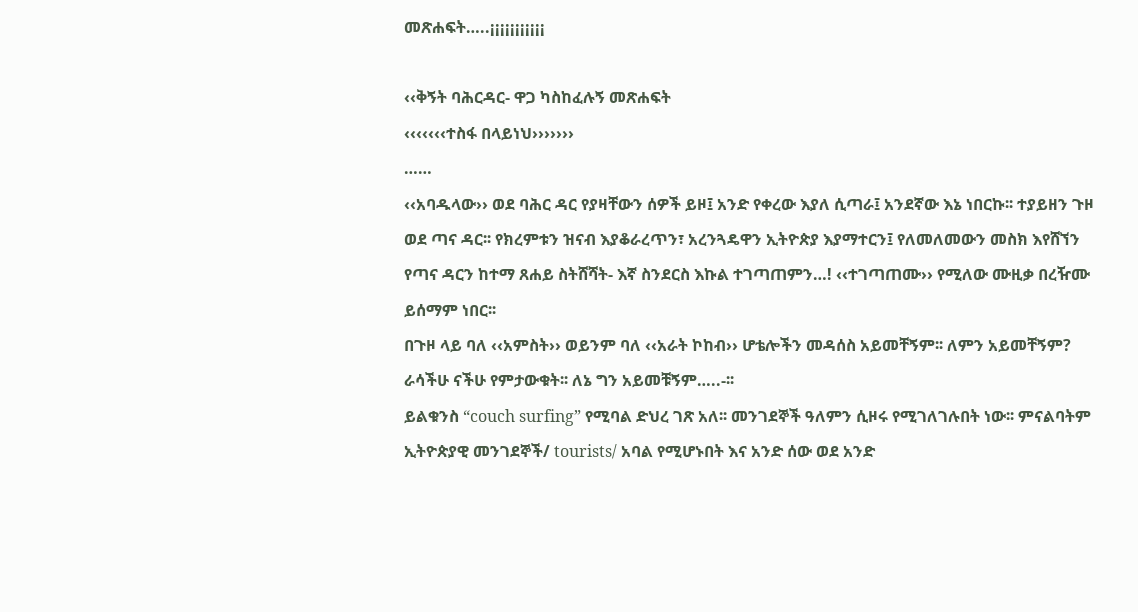መጽሐፍት…..¡¡¡¡¡¡¡¡¡¡¡

‹‹ቅኝት ባሕርዳር- ዋጋ ካስከፈሉኝ መጽሐፍት
‹‹‹‹‹‹‹ተስፋ በላይነህ›››››››
……
‹‹አባዱላው›› ወደ ባሕር ዳር የያዛቸውን ሰዎች ይዞ፤ አንድ የቀረው እያለ ሲጣራ፤ አንደኛው እኔ ነበርኩ፡፡ ተያይዘን ጉዞ ወደ ጣና ዳር፡፡ የክረምቱን ዝናብ እያቆራረጥን፣ አረንጓዴዋን ኢትዮጵያ እያማተርን፤ የለመለመውን መስክ እየሸኘን የጣና ዳርን ከተማ ጸሐይ ስትሸሻት- እኛ ስንደርስ እኩል ተገጣጠምን…! ‹‹ተገጣጠሙ›› የሚለው ሙዚቃ በረዥሙ ይሰማም ነበር፡፡
በጉዞ ላይ ባለ ‹‹አምስት›› ወይንም ባለ ‹‹አራት ኮከብ›› ሆቴሎችን መዳሰስ አይመቸኝም፡፡ ለምን አይመቸኝም?  ራሳችሁ ናችሁ የምታውቁት፡፡ ለኔ ግን አይመቹኝም…..-፡፡
ይልቁንስ “couch surfing” የሚባል ድህረ ገጽ አለ፡፡ መንገደኞች ዓለምን ሲዞሩ የሚገለገሉበት ነው፡፡ ምናልባትም ኢትዮጵያዊ መንገደኞች/ tourists/ አባል የሚሆኑበት እና አንድ ሰው ወደ አንድ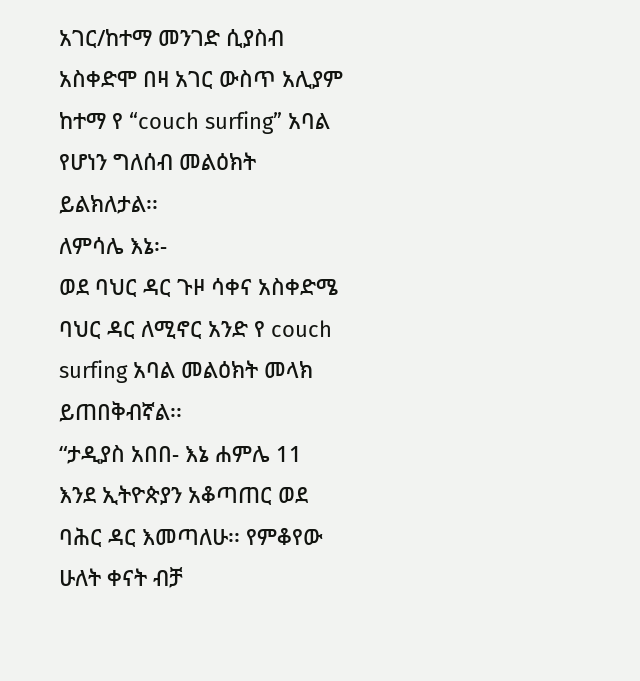አገር/ከተማ መንገድ ሲያስብ አስቀድሞ በዛ አገር ውስጥ አሊያም ከተማ የ “couch surfing” አባል የሆነን ግለሰብ መልዕክት ይልክለታል፡፡
ለምሳሌ እኔ፡-
ወደ ባህር ዳር ጉዞ ሳቀና አስቀድሜ ባህር ዳር ለሚኖር አንድ የ couch surfing አባል መልዕክት መላክ ይጠበቅብኛል፡፡
“ታዲያስ አበበ- እኔ ሐምሌ 11 እንደ ኢትዮጵያን አቆጣጠር ወደ ባሕር ዳር እመጣለሁ፡፡ የምቆየው ሁለት ቀናት ብቻ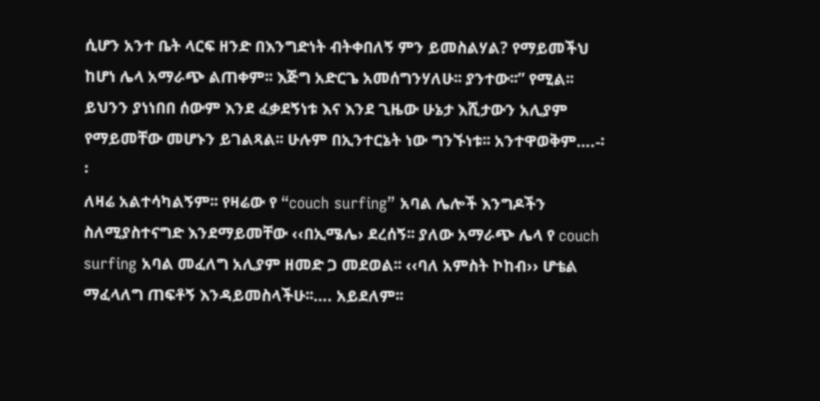ሲሆን አንተ ቤት ላርፍ ዘንድ በእንግድነት ብትቀበለኝ ምን ይመስልሃል? የማይመችህ ከሆነ ሌላ አማራጭ ልጠቀም፡፡ እጅግ አድርጌ አመሰግንሃለሁ፡፡ ያንተው፡፡” የሚል፡፡
ይህንን ያነነበበ ሰውም እንደ ፈቃደኝነቱ እና እንደ ጊዜው ሁኔታ እሺታውን አሊያም የማይመቸው መሆኑን ይገልጻል፡፡ ሁሉም በኢንተርኔት ነው ግንኙነቱ፡፡ አንተዋወቅም….-፡፡
ለዛሬ አልተሳካልኝም፡፡ የዛሬው የ “couch surfing” አባል ሌሎች እንግዶችን ስለሚያስተናግድ እንደማይመቸው ‹‹በኢሜሌ› ደረሰኝ፡፡ ያለው አማራጭ ሌላ የ couch surfing አባል መፈለግ አሊያም ዘመድ ጋ መደወል፡፡ ‹‹ባለ አምስት ኮከብ›› ሆቴል ማፈላለግ ጠፍቶኝ እንዳይመስላችሁ፡፡…. አይደለም፡፡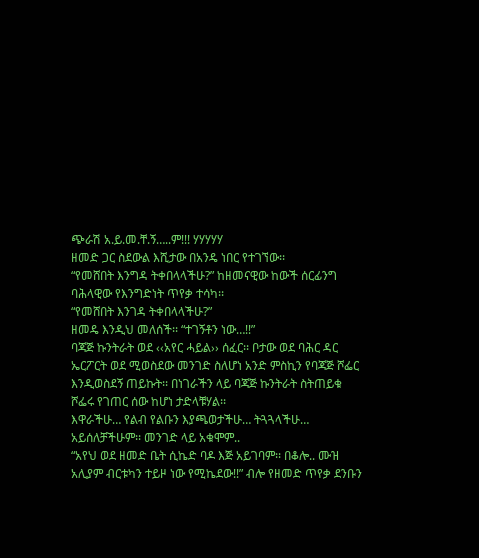ጭራሽ አ.ይ.መ.ቸ.ኝ…..ም!!! ሃሃሃሃሃ
ዘመድ ጋር ስደውል እሺታው በአንዴ ነበር የተገኘው፡፡
“የመሸበት እንግዳ ትቀበላላችሁ?” ከዘመናዊው ከውች ሰርፊንግ ባሕላዊው የእንግድነት ጥየቃ ተሳካ፡፡
“የመሸበት እንገዳ ትቀበላላችሁ?”
ዘመዴ እንዲህ መለሰች፡፡ “ተገኝቶን ነው…!!”
ባጃጅ ኩንትራት ወደ ‹‹አየር ሓይል›› ሰፈር፡፡ ቦታው ወደ ባሕር ዳር ኤርፖርት ወደ ሚወስደው መንገድ ስለሆነ አንድ ምስኪን የባጃጅ ሾፌር እንዲወስደኝ ጠይኩት፡፡ በነገራችን ላይ ባጃጅ ኩንትራት ስትጠይቁ ሾፌሩ የገጠር ሰው ከሆነ ታድላቹሃል፡፡
እዋራችሁ… የልብ የልቡን እያጫወታችሁ… ትጓጓላችሁ… አይሰለቻችሁም፡፡ መንገድ ላይ አቁሞም..
“አየህ ወደ ዘመድ ቤት ሲኬድ ባዶ እጅ አይገባም፡፡ በቆሎ.. ሙዝ አሊያም ብርቱካን ተይዞ ነው የሚኬደው!!” ብሎ የዘመድ ጥየቃ ደንቡን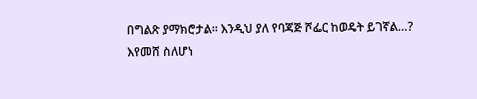በግልጽ ያማክሮታል፡፡ እንዲህ ያለ የባጃጅ ሾፌር ከወዴት ይገኛል…?
እየመሸ ስለሆነ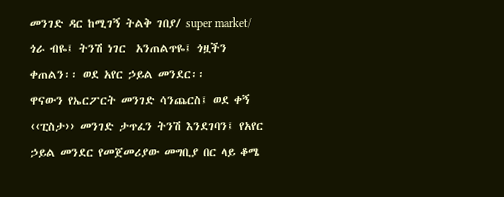መንገድ ዳር ከሚገኝ ትልቅ ገበያ/ super market/ ጎራ ብዬ፤ ትንሽ ነገር  አንጠልጥዬ፤ ጎዟችን ቀጠልን፡፡ ወደ አየር ኃይል መንደር፡፡
ዋናውን የኤርፖርት መንገድ ሳንጨርስ፤ ወደ ቀኝ ‹‹ፒስታ›› መንገድ ታጥፈን ትንሽ እንደገባን፤ የአየር ኃይል መንደር የመጀመሪያው መግቢያ በር ላይ ቆሜ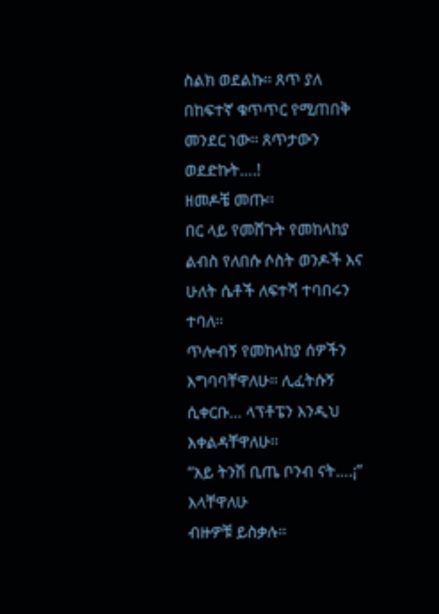ስልክ ወደልኩ፡፡ ጸጥ ያለ በከፍተኛ ቁጥጥር የሚጠበቅ መንደር ነው፡፡ ጸጥታውን ወደድኩት….!
ዘመዶቼ መጡ፡፡
በር ላይ የመሸጉት የመከላከያ ልብስ የለበሱ ሶስት ወንዶች እና ሁለት ሴቶች ለፍተሻ ተባበሩን ተባለ፡፡
ጥሎብኝ የመከላከያ ሰዎችን እግባባቸዋለሁ፡፡ ሊፈትሱኝ ሲቀርቡ… ላፕቶፔን እንዲህ እቀልዳቸዋለሁ፡፡
“አይ ትንሽ ቢጤ ቦንብ ናት….¡” እላቸዋለሁ
ብዙዎቹ ይስቃሉ፡፡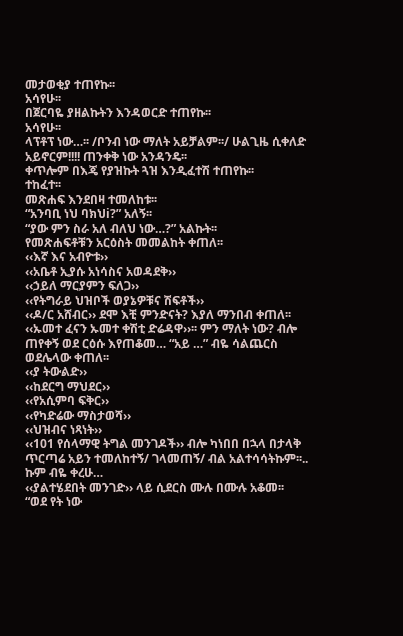መታወቂያ ተጠየኩ፡፡
አሳየሁ፡፡
በጀርባዬ ያዘልኩትን እንዳወርድ ተጠየኩ፡፡
አሳየሁ፡፡
ላፕቶፕ ነው…፡፡ /ቦንብ ነው ማለት አይቻልም፡፡/ ሁልጊዜ ሲቀለድ አይኖርም!!!! ጠንቀቅ ነው አንዳንዴ፡፡
ቀጥሎም በእጄ የያዝኩት ጓዝ እንዲፈተሽ ተጠየኩ፡፡
ተከፈተ፡፡
መጽሐፍ እንደበዛ ተመለከቱ፡፡
“አንባቢ ነህ ባክህi?” አለኝ፡፡
“ያው ምን ስራ አለ ብለህ ነው…?” አልኩት፡፡
የመጽሐፍቶቹን አርዕስት መመልከት ቀጠለ፡፡
‹‹እኛ እና አብዮቱ››
‹‹አቤቶ ኢያሱ አነሳስና አወዳደቅ››
‹‹ኃይለ ማርያምን ፍለጋ››
‹‹የትግራይ ህዝቦች ወያኔዎቹና ሽፍቶች››
‹‹ዶ/ር አሸብር›› ደሞ እቺ ምንድናት? እያለ ማንበብ ቀጠለ፡፡
‹‹ኡመተ ፈናን ኡመተ ቀሽቲ ድሬዳዋ››፡፡ ምን ማለት ነው? ብሎ ጠየቀኝ ወደ ርዕሱ እየጠቆመ… “አይ …” ብዬ ሳልጨርስ ወደሌላው ቀጠለ፡፡
‹‹ያ ትውልድ››
‹‹ከደርግ ማህደር››
‹‹የአሲምባ ፍቅር››
‹‹የካድሬው ማስታወሻ››
‹‹ህዝብና ነጻነት››
‹‹101 የሰላማዊ ትግል መንገዶች›› ብሎ ካነበበ በኋላ በታላቅ ጥርጣሬ አይን ተመለከተኝ/ ገላመጠኝ/ ብል አልተሳሳትኩም፡፡.. ኩም ብዬ ቀረሁ…
‹‹ያልተሄደበት መንገድ›› ላይ ሲደርስ ሙሉ በሙሉ አቆመ፡፡
“ወደ የት ነው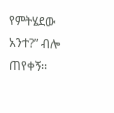የምትሄደው አንተ?” ብሎ ጠየቀኝ፡፡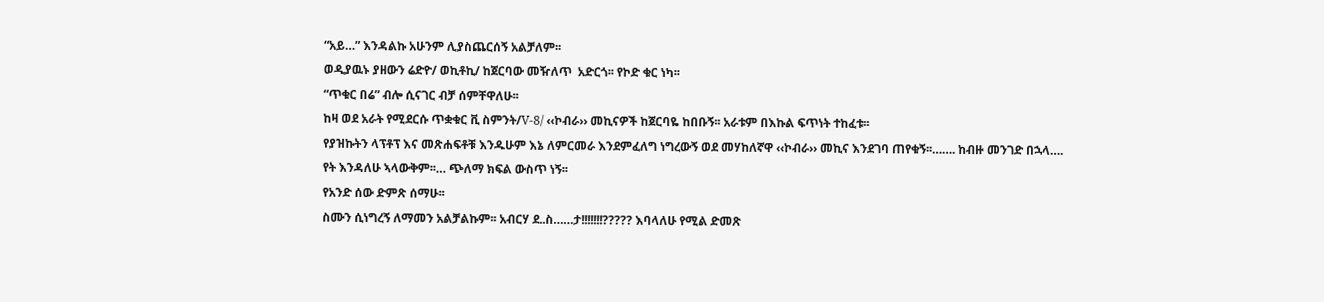“አይ…” እንዳልኩ አሁንም ሊያስጨርሰኝ አልቻለም፡፡
ወዲያዉኑ ያዘውን ሬድዮ/ ወኪቶኪ/ ከጀርባው መዥለጥ  አድርጎ፡፡ የኮድ ቁር ነካ፡፡
“ጥቁር በሬ” ብሎ ሲናገር ብቻ ሰምቸዋለሁ፡፡
ከዛ ወደ አራት የሚደርሱ ጥቋቁር ቪ ስምንት/V-8/ ‹‹ኮብራ›› መኪናዎች ከጀርባዬ ከበቡኝ፡፡ አራቱም በእኩል ፍጥነት ተከፈቱ፡፡
የያዝኩትን ላፕቶፕ እና መጽሐፍቶቹ እንዱሁም እኔ ለምርመራ እንደምፈለግ ነግረውኝ ወደ መሃከለኛዋ ‹‹ኮብራ›› መኪና እንደገባ ጠየቁኝ፡፡……. ከብዙ መንገድ በኋላ….
የት እንዳለሁ ኣላውቅም፡፡… ጭለማ ክፍል ውስጥ ነኝ፡፡
የአንድ ሰው ድምጽ ሰማሁ፡፡
ስሙን ሲነግረኝ ለማመን አልቻልኩም፡፡ አብርሃ ደ..ስ……ታ!!!!!!!????? እባላለሁ የሚል ድመጽ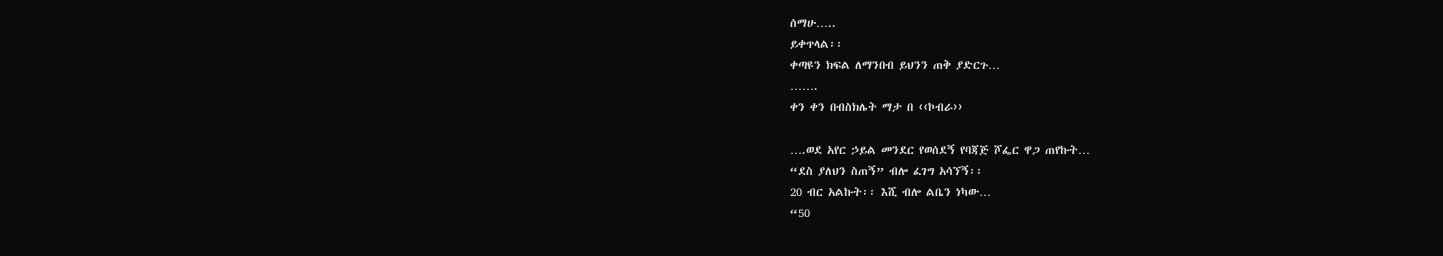ሰማሁ…..
ይቀጥላል፡፡
ቀጣዩን ክፍል ለማንበብ ይህንን ጠቅ ያድርጉ…
…….
ቀን ቀን በብስክሌት ማታ በ ‹‹ኮብራ››

….ወደ አየር ኃይል መንደር የወሰደኝ የባጃጅ ሾፌር ዋጋ ጠየኩት…
“ደስ ያለህን ስጠኝ” ብሎ ፈገግ አሳኘኝ፡፡
20 ብር አልኩት፡፡ እሺ ብሎ ልቤን ነካው…
“50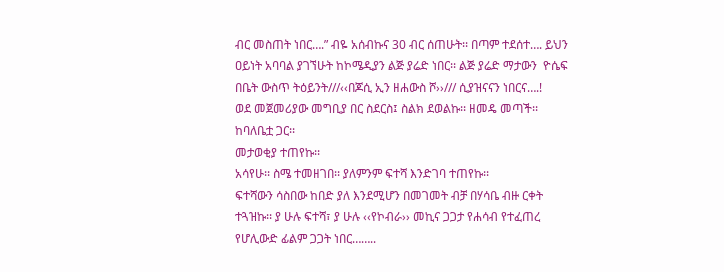ብር መስጠት ነበር….” ብዬ አሰብኩና 30 ብር ሰጠሁት፡፡ በጣም ተደሰተ…. ይህን ዐይነት አባባል ያገኘሁት ከኮሜዲያን ልጅ ያሬድ ነበር፡፡ ልጅ ያሬድ ማታውን  ዮሴፍ በቤት ውስጥ ትዕይንት///‹‹በጆሲ ኢን ዘሐውስ ሾ››/// ሲያዝናናን ነበርና….!
ወደ መጀመሪያው መግቢያ በር ስደርስ፤ ስልክ ደወልኩ፡፡ ዘመዴ መጣች፡፡ ከባለቤቷ ጋር፡፡
መታወቂያ ተጠየኩ፡፡
አሳየሁ፡፡ ስሜ ተመዘገበ፡፡ ያለምንም ፍተሻ እንድገባ ተጠየኩ፡፡
ፍተሻውን ሳስበው ከበድ ያለ እንደሚሆን በመገመት ብቻ በሃሳቤ ብዙ ርቀት ተጓዝኩ፡፡ ያ ሁሉ ፍተሻ፣ ያ ሁሉ ‹‹የኮብራ›› መኪና ጋጋታ የሐሳብ የተፈጠረ የሆሊውድ ፊልም ጋጋት ነበር……..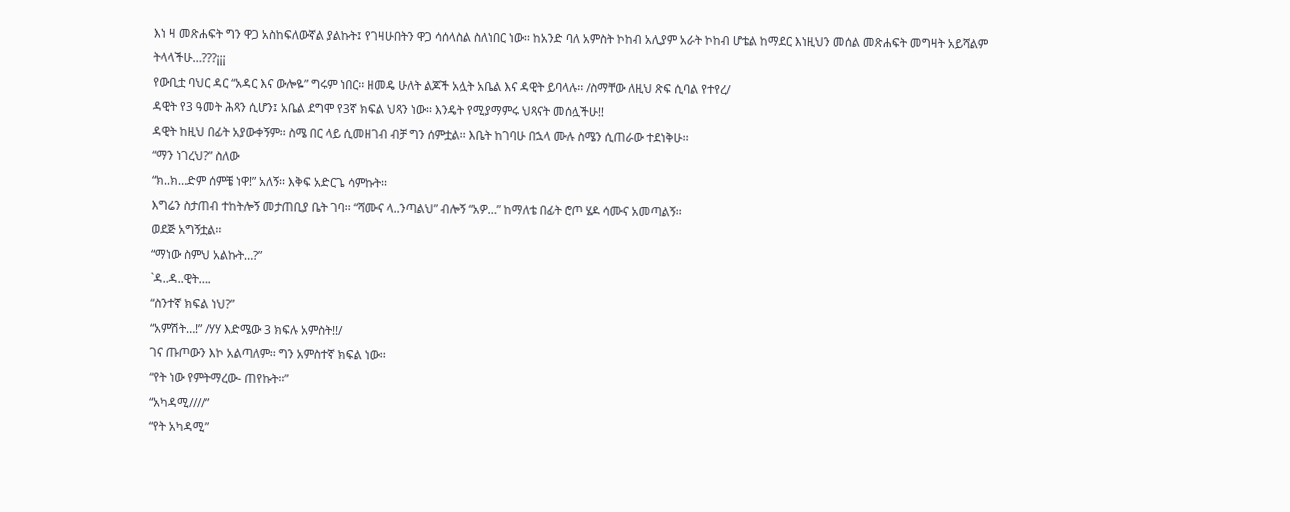እነ ዛ መጽሐፍት ግን ዋጋ አስከፍለውኛል ያልኩት፤ የገዛሁበትን ዋጋ ሳሰላስል ስለነበር ነው፡፡ ከአንድ ባለ አምስት ኮከብ አሊያም አራት ኮከብ ሆቴል ከማደር እነዚህን መሰል መጽሐፍት መግዛት አይሻልም ትላላችሁ…???¡¡¡
የውቢቷ ባህር ዳር “አዳር እና ውሎዬ” ግሩም ነበር፡፡ ዘመዴ ሁለት ልጆች አሏት አቤል እና ዳዊት ይባላሉ፡፡ /ስማቸው ለዚህ ጽፍ ሲባል የተየረ/
ዳዊት የ3 ዓመት ሕጻን ሲሆን፤ አቤል ደግሞ የ3ኛ ክፍል ህጻን ነው፡፡ እንዴት የሚያማምሩ ህጻናት መሰሏችሁ!!
ዳዊት ከዚህ በፊት አያውቀኝም፡፡ ስሜ በር ላይ ሲመዘገብ ብቻ ግን ሰምቷል፡፡ እቤት ከገባሁ በኋላ ሙሉ ስሜን ሲጠራው ተደነቅሁ፡፡
“ማን ነገረህ?” ስለው
“ክ..ክ…ድም ሰምቼ ነዋ!” አለኝ፡፡ እቅፍ አድርጌ ሳምኩት፡፡
እግሬን ስታጠብ ተከትሎኝ መታጠቢያ ቤት ገባ፡፡ “ሻሙና ላ..ንጣልህ” ብሎኝ “አዎ…” ከማለቴ በፊት ሮጦ ሄዶ ሳሙና አመጣልኝ፡፡
ወደጅ አግኝቷል፡፡
“ማነው ስምህ አልኩት…?”
`ዳ..ዳ..ዊት….
“ስንተኛ ክፍል ነህ?”
“አምሽት…!” /ሃሃ እድሜው 3 ክፍሉ አምስት!!/
ገና ጡጦውን እኮ አልጣለም፡፡ ግን አምስተኛ ክፍል ነው፡፡
“የት ነው የምትማረው- ጠየኩት፡፡”
“አካዳሚ////”
“የት አካዳሚ”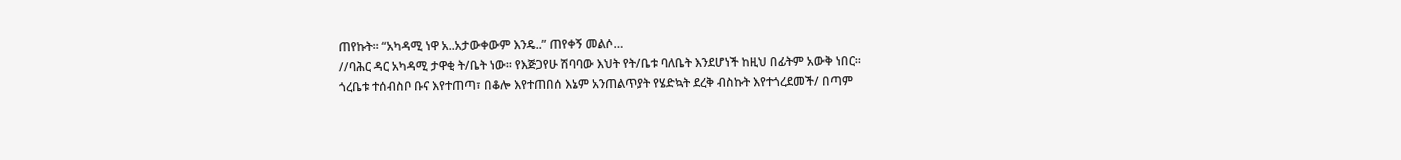ጠየኩት፡፡ “አካዳሚ ነዋ አ..አታውቀውም እንዴ..” ጠየቀኝ መልሶ…
//ባሕር ዳር አካዳሚ ታዋቂ ት/ቤት ነው፡፡ የእጅጋየሁ ሽባባው እህት የት/ቤቱ ባለቤት እንደሆነች ከዚህ በፊትም አውቅ ነበር፡፡
ጎረቤቱ ተሰብስቦ ቡና እየተጠጣ፣ በቆሎ እየተጠበሰ እኔም አንጠልጥያት የሄድኳት ደረቅ ብስኩት እየተጎረደመች/ በጣም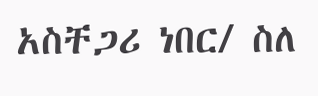አስቸጋሪ ነበር/ ስለ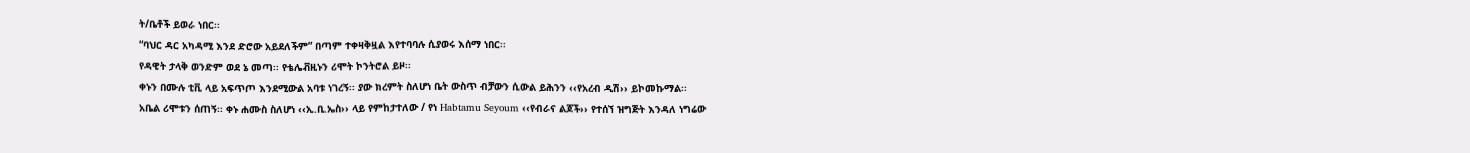ት/ቤቶች ይወራ ነበር፡፡
“ባህር ዳር አካዳሚ እንደ ድሮው አይደለችም” በጣም ተቀዛቅዟል እየተባባሉ ሲያወሩ እሰማ ነበር፡፡
የዳዊት ታላቅ ወንድም ወደ ኔ መጣ፡፡ የቴሌቭዚኑን ሪሞት ኮንትሮል ይዞ፡፡
ቀኑን በሙሉ ቲቪ ላይ አፍጥጦ እንደሚውል አባቱ ነገረኝ፡፡ ያው ክረምት ስለሆነ ቤት ውስጥ ብቻውን ሲውል ይሕንን ‹‹የአረብ ዲሽ›› ይኮመኩማል፡፡
አቤል ሪሞቱን ሰጠኝ፡፡ ቀኑ ሐሙስ ስለሆነ ‹‹ኢ.ቢ.ኤስ›› ላይ የምከታተለው / የነ Habtamu Seyoum ‹‹የብራና ልጆች›› የተሰኘ ዝግጅት እንዳለ ነግሬው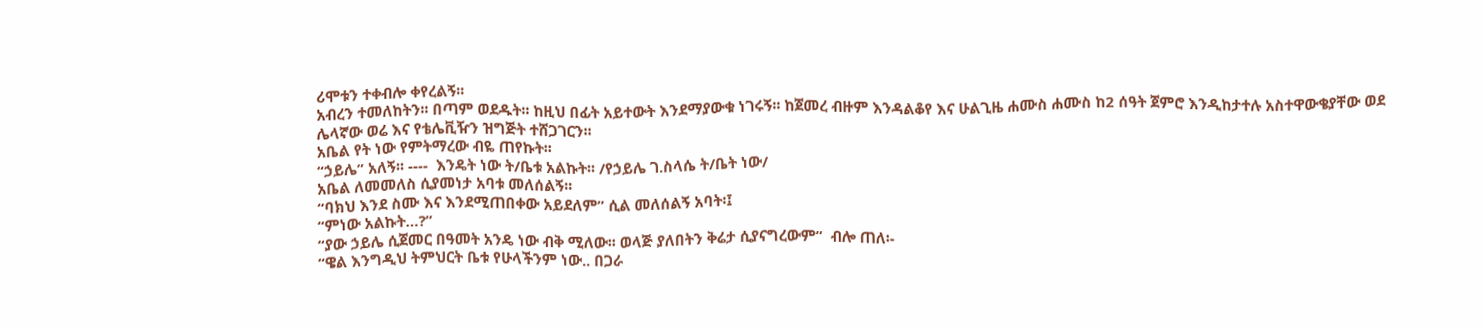ሪሞቱን ተቀብሎ ቀየረልኝ፡፡
አብረን ተመለከትን፡፡ በጣም ወደዱት፡፡ ከዚህ በፊት አይተውት እንደማያውቁ ነገሩኝ፡፡ ከጀመረ ብዙም እንዳልቆየ እና ሁልጊዜ ሐሙስ ሐሙስ ከ2 ሰዓት ጀምሮ እንዲከታተሉ አስተዋውቄያቸው ወደ ሌላኛው ወሬ እና የቴሌቪዥን ዝግጅት ተሸጋገርን፡፡
አቤል የት ነው የምትማረው ብዬ ጠየኩት፡፡
“ኃይሌ” አለኝ፡፡ ----  እንዴት ነው ት/ቤቱ አልኩት፡፡ /የኃይሌ ገ.ስላሴ ት/ቤት ነው/
አቤል ለመመለስ ሲያመነታ አባቱ መለሰልኝ፡፡
“ባክህ እንደ ስሙ እና እንደሚጠበቀው አይደለም” ሲል መለሰልኝ አባት፡፤
“ምነው አልኩት…?”
“ያው ኃይሌ ሲጀመር በዓመት አንዴ ነው ብቅ ሚለው፡፡ ወላጅ ያለበትን ቅሬታ ሲያናግረውም”  ብሎ ጠለ፡-
“ዌል እንግዲህ ትምህርት ቤቱ የሁላችንም ነው.. በጋራ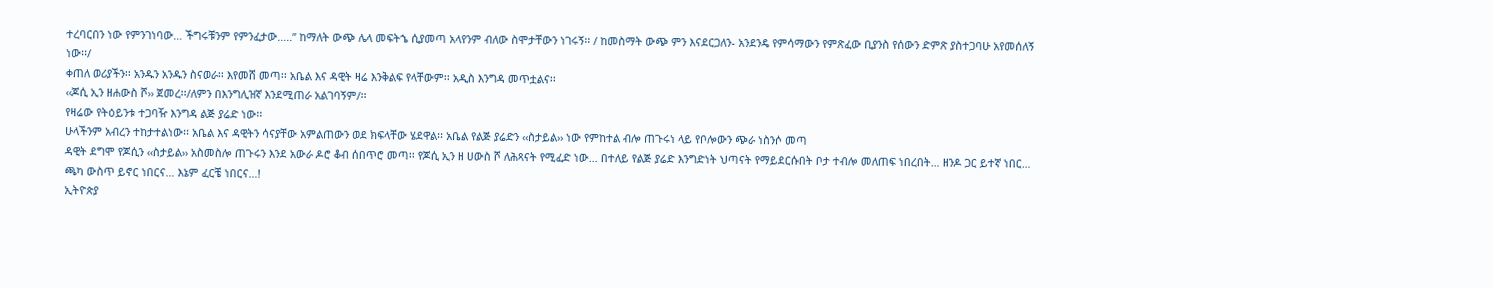ተረባርበን ነው የምንገነባው… ችግሩቹንም የምንፈታው…..” ከማለት ውጭ ሌላ መፍትኄ ሲያመጣ አላየንም ብለው ስሞታቸውን ነገሩኝ፡፡ / ከመስማት ውጭ ምን እናደርጋለን- አንደንዴ የምሳማውን የምጽፈው ቢያንስ የሰውን ድምጽ ያስተጋባሁ አየመሰለኝ ነው፡፡/
ቀጠለ ወሪያችን፡፡ አንዱን አንዱን ስናወራ፡፡ እየመሸ መጣ፡፡ አቤል እና ዳዊት ዛሬ እንቅልፍ የላቸውም፡፡ አዲስ እንግዳ መጥቷልና፡፡
‹‹ጆሲ ኢን ዘሐውስ ሾ›› ጀመረ፡፡/ለምን በእንግሊዝኛ እንደሚጠራ አልገባኝም/፡፡
የዛሬው የትዕይንቱ ተጋባዥ እንግዳ ልጅ ያሬድ ነው፡፡
ሁላችንም አብረን ተከታተልነው፡፡ አቤል እና ዳዊትን ሳናያቸው አምልጠውን ወደ ክፍላቸው ሄደዋል፡፡ አቤል የልጅ ያሬድን ‹‹ስታይል›› ነው የምከተል ብሎ ጠጉሩነ ላይ የቦሎውን ጭራ ነስንሶ መጣ
ዳዊት ደግሞ የጆሲን ‹‹ስታይል›› አስመስሎ ጠጉሩን እንደ አውራ ዶሮ ቆብ ሰበጥሮ መጣ፡፡ የጆሲ ኢን ዘ ሀውስ ሾ ለሕጻናት የሚፈድ ነው… በተለይ የልጅ ያሬድ እንግድነት ህጣናት የማይደርሱበት ቦታ ተብሎ መለጠፍ ነበረበት… ዘንዶ ጋር ይተኛ ነበር… ጫካ ውስጥ ይኖር ነበርና… እኔም ፈርቼ ነበርና…!
ኢትዮጵያ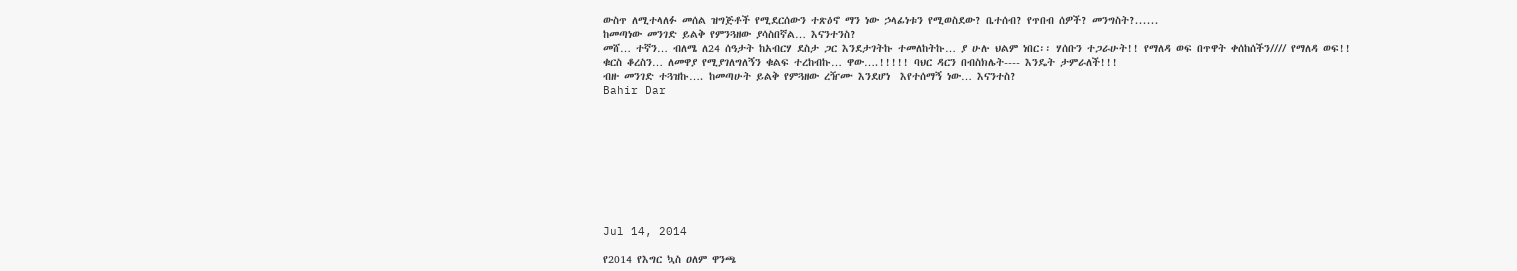ውስጥ ለሚተላለፉ መሰል ዝግጅቶች የሚደርሰውን ተጽዕኖ ማን ነው ኃላፊነቱን የሚወስደው? ቤተሰብ? የጥበብ ሰዎች? መንግስት?......
ከመጣነው መንገድ ይልቅ የምንጓዘው ያሳስበኛል… እናንተንስ?
መሸ… ተኛን… ብለሜ ለ24 ሰዓታት ከአብርሃ ደስታ ጋር እንደታገትኩ ተመለከትኩ… ያ ሁሉ ህልም ነበር፡፡ ሃሰቡን ተጋራሁት!! የማለዳ ወፍ በጥዋት ቀሰከሰችን//// የማለዳ ወፍ!!
ቁርስ ቆረስን… ለመዋያ የሚያገለግለኝን ቁልፍ ተረከብኩ… ዋው….!!!!! ባህር ዳርን በብስክሌት---- እንዴት ታምራለች!!!
ብዙ መንገድ ተጓዝኩ…. ከመጣሁት ይልቅ የምጓዘው ረዥሙ እንደሆነ  እየተሰማኝ ነው… እናንተስ?
Bahir Dar









Jul 14, 2014

የ2014 የእግር ኳስ ዐለም ዋንጫ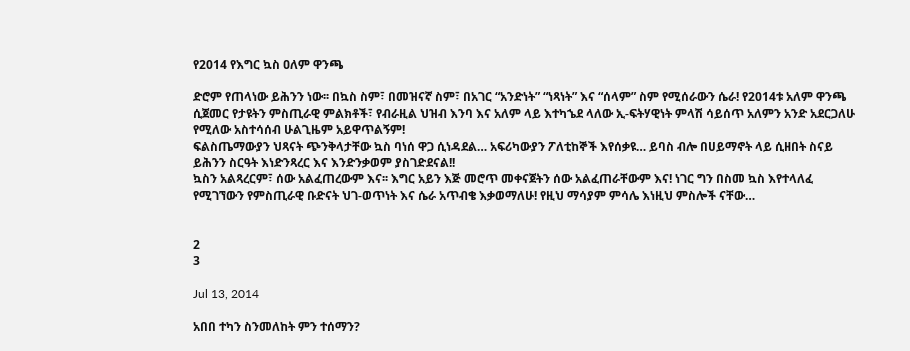የ2014 የእግር ኳስ ዐለም ዋንጫ

ድሮም የጠላነው ይሕንን ነው፡፡ በኳስ ስም፣ በመዝናኛ ስም፣ በአገር “አንድነት” “ነጻነት” እና “ሰላም” ስም የሚሰራውን ሴራ! የ2014ቱ አለም ዋንጫ ሲጀመር የታዩትን ምስጢራዊ ምልክቶች፣ የብራዚል ህዝብ እንባ እና አለም ላይ እተካኄደ ላለው ኢ-ፍትሃዊነት ምላሽ ሳይሰጥ አለምን አንድ አደርጋለሁ የሚለው አስተሳሰብ ሁልጊዜም አይዋጥልኝም!
ፍልስጤማውያን ህጻናት ጭንቅላታቸው ኳስ ባነሰ ዋጋ ሲነዳደል… አፍሪካውያን ፖለቲከኞች እየሰቃዩ… ይባስ ብሎ በሀይማኖት ላይ ሲዘበት ስናይ ይሕንን ስርዓት እነድንጻረር እና እንድንቃወም ያስገድደናል!!
ኳስን አልጻረርም፣ ሰው አልፈጠረውም እና፡፡ እግር አይን እጅ መሮጥ መቀናጀትን ሰው አልፈጠራቸውም እና! ነገር ግን በስመ ኳስ እየተላለፈ የሚገኘውን የምስጢራዊ ቡድናት ህገ-ወጥነት እና ሴራ አጥብቄ እቃወማለሁ! የዚህ ማሳያም ምሳሌ እነዚህ ምስሎች ናቸው…


2
3

Jul 13, 2014

አበበ ተካን ስንመለከት ምን ተሰማን?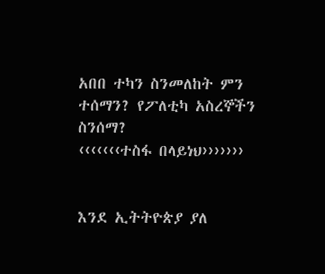አበበ ተካን ስንመለከት ምን ተሰማን? የፖለቲካ አስረኞችን ስንሰማ?
‹‹‹‹‹‹‹ተስፋ በላይነህ›››››››


እንደ ኢትትዮጵያ ያለ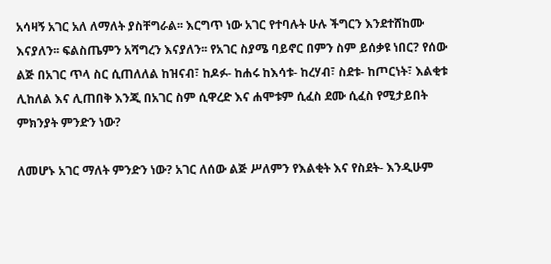አሳዛኝ አገር አለ ለማለት ያስቸግራል፡፡ እርግጥ ነው አገር የተባሉት ሁሉ ችግርን እንደተሸከሙ እናያለን፡፡ ፍልስጤምን አሻግረን እናያለን፡፡ የአገር ስያሜ ባይኖር በምን ስም ይሰቃዩ ነበር? የሰው ልጅ በአገር ጥላ ስር ሲጠለለል ከዝናብ፣ ከዶፉ- ከሐሩ ከእሳቱ- ከረሃብ፣ ስደቱ- ከጦርነት፣ እልቂቱ ሊከለል እና ሊጠበቅ እንጂ በአገር ስም ሲዋረድ እና ሐሞቱም ሲፈስ ደሙ ሲፈስ የሚታይበት ምክንያት ምንድን ነው?

ለመሆኑ አገር ማለት ምንድን ነው? አገር ለሰው ልጅ ሥለምን የእልቂት እና የስደት- እንዲሁም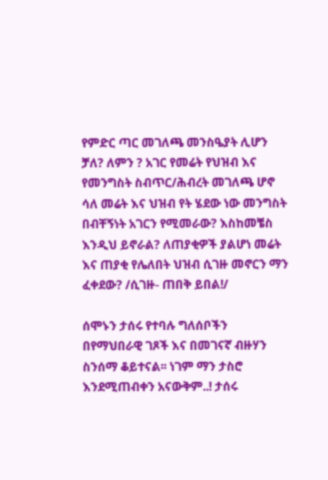የምድር ጣር መገለጫ መንስዔያት ሊሆን ቻለ? ለምን ? አገር የመሬት የህዝብ እና የመንግስት ስብጥር/ሕብረት መገለጫ ሆኖ ሳለ መሬት እና ህዝብ የት ሄደው ነው መንግስት በብቸኝነት አገርን የሚመራው? እስከመቼስ እንዲህ ይኖራል? ለጠያቂዎች ያልሆነ መሬት እና ጠያቂ የሌለበት ህዝብ ሲገዙ መኖርን ማን ፈቀደው? /ሲገዙ- ጠበቅ ይበል!/

ሰሞኑን ታሰሩ የተባሉ ግለሰቦችን በየማህበራዊ ገጾች እና በመገናኛ ብዙሃን ስንሰማ ቆይተናል፡፡ ነገም ማን ታስሮ እንደሚጠብቀን አናውቅም..! ታሰሩ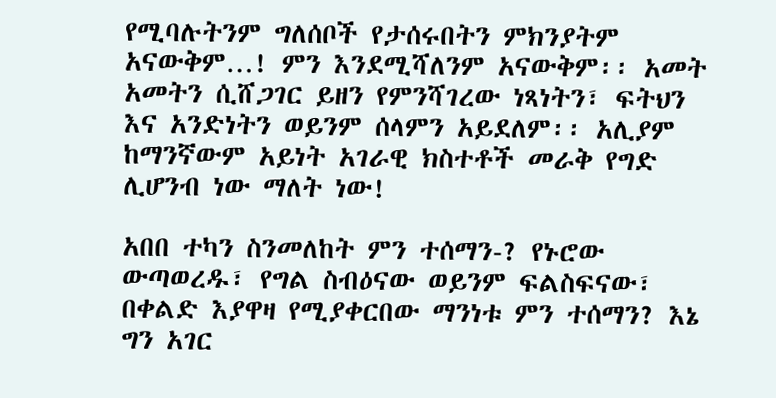የሚባሉትንም ግለሰቦች የታሰሩበትን ምክንያትም አናውቅም…! ምን እንደሚሻለንም አናውቅም፡፡ አመት አመትን ሲሸጋገር ይዘን የምንሻገረው ነጻነትን፣ ፍትህን እና አንድነትን ወይንም ሰላምን አይደለም፡፡ አሊያም ከማንኛውም አይነት አገራዊ ክስተቶች መራቅ የግድ ሊሆንብ ነው ማለት ነው!

አበበ ተካን ስንመለከት ምን ተሰማን-? የኑሮው ውጣወረዱ፣ የግል ስብዕናው ወይንም ፍልስፍናው፣ በቀልድ እያዋዛ የሚያቀርበው ማንነቱ ምን ተሰማን? እኔ ግን አገር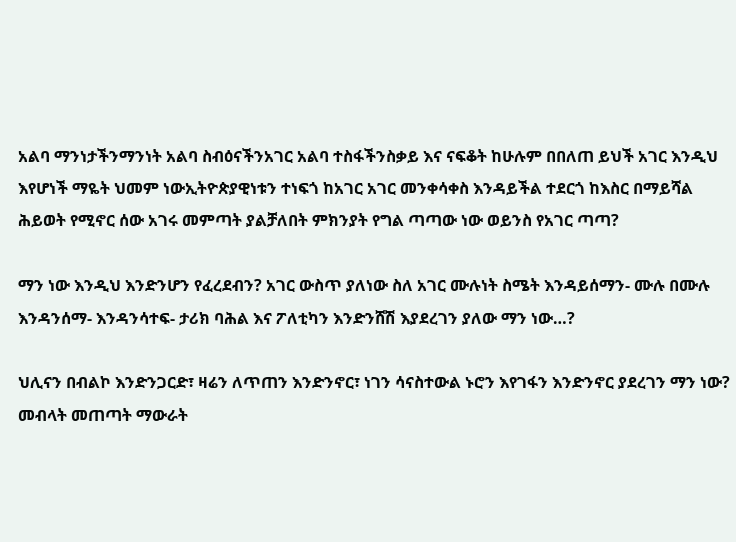አልባ ማንነታችንማንነት አልባ ስብዕናችንአገር አልባ ተስፋችንስቃይ እና ናፍቆት ከሁሉም በበለጠ ይህች አገር እንዲህ እየሆነች ማዬት ህመም ነውኢትዮጵያዊነቱን ተነፍጎ ከአገር አገር መንቀሳቀስ እንዳይችል ተደርጎ ከእስር በማይሻል ሕይወት የሚኖር ሰው አገሩ መምጣት ያልቻለበት ምክንያት የግል ጣጣው ነው ወይንስ የአገር ጣጣ?

ማን ነው እንዲህ እንድንሆን የፈረደብን? አገር ውስጥ ያለነው ስለ አገር ሙሉነት ስሜት እንዳይሰማን- ሙሉ በሙሉ እንዳንሰማ- እንዳንሳተፍ- ታሪክ ባሕል እና ፖለቲካን እንድንሸሽ እያደረገን ያለው ማን ነው…?

ህሊናን በብልኮ እንድንጋርድ፣ ዛሬን ለጥጠን እንድንኖር፣ ነገን ሳናስተውል ኑሮን እየገፋን እንድንኖር ያደረገን ማን ነው? መብላት መጠጣት ማውራት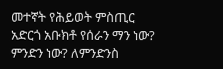መተኛት የሕይወት ምስጢር አድርጎ አቡክቶ የሰራን ማን ነው? ምንድን ነው? ለምንድንስ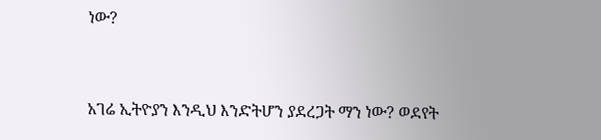ነው?


አገሬ ኢትዮያን እንዲህ እንድትሆን ያደረጋት ማን ነው? ወደየት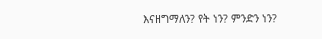እናዘግማለን? የት ነን? ምንድን ነን?